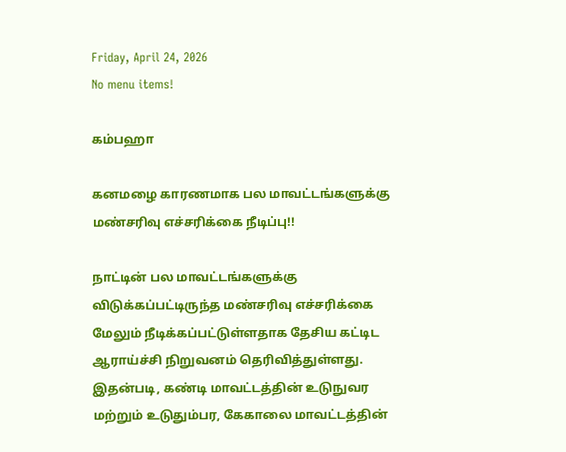Friday, April 24, 2026
No menu items!

கம்பஹா

கனமழை காரணமாக பல மாவட்டங்களுக்கு மண்சரிவு எச்சரிக்கை நீடிப்பு!!

நாட்டின் பல மாவட்டங்களுக்கு விடுக்கப்பட்டிருந்த மண்சரிவு எச்சரிக்கை மேலும் நீடிக்கப்பட்டுள்ளதாக தேசிய கட்டிட ஆராய்ச்சி நிறுவனம் தெரிவித்துள்ளது. இதன்படி, கண்டி மாவட்டத்தின் உடுநுவர மற்றும் உடுதும்பர, கேகாலை மாவட்டத்தின்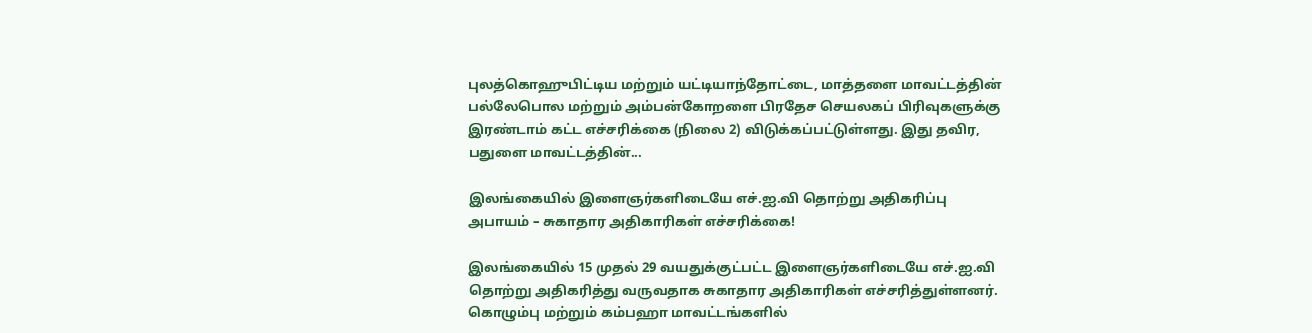புலத்கொஹுபிட்டிய மற்றும் யட்டியாந்தோட்டை, மாத்தளை மாவட்டத்தின் பல்லேபொல மற்றும் அம்பன்கோறளை பிரதேச செயலகப் பிரிவுகளுக்கு இரண்டாம் கட்ட எச்சரிக்கை (நிலை 2) விடுக்கப்பட்டுள்ளது. இது தவிர, பதுளை மாவட்டத்தின்...

இலங்கையில் இளைஞர்களிடையே எச்.ஐ.வி தொற்று அதிகரிப்பு அபாயம் – சுகாதார அதிகாரிகள் எச்சரிக்கை!

இலங்கையில் 15 முதல் 29 வயதுக்குட்பட்ட இளைஞர்களிடையே எச்.ஐ.வி தொற்று அதிகரித்து வருவதாக சுகாதார அதிகாரிகள் எச்சரித்துள்ளனர். கொழும்பு மற்றும் கம்பஹா மாவட்டங்களில்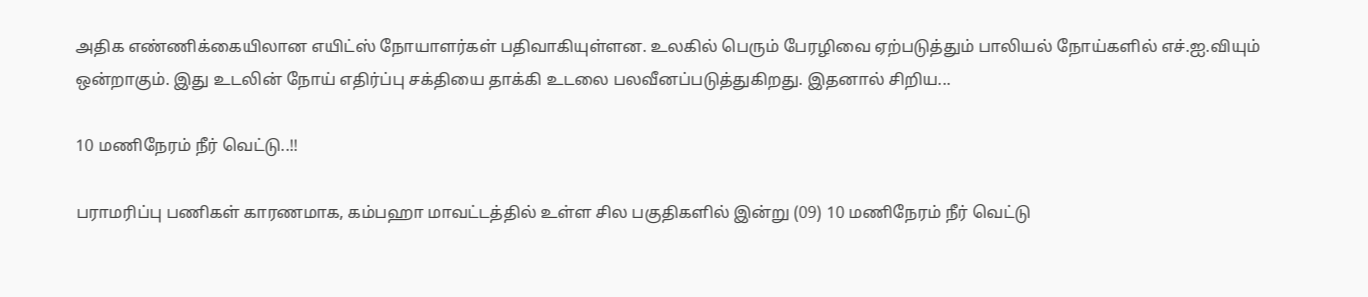அதிக எண்ணிக்கையிலான எயிட்ஸ் நோயாளர்கள் பதிவாகியுள்ளன. உலகில் பெரும் பேரழிவை ஏற்படுத்தும் பாலியல் நோய்களில் எச்.ஐ.வியும் ஒன்றாகும். இது உடலின் நோய் எதிர்ப்பு சக்தியை தாக்கி உடலை பலவீனப்படுத்துகிறது. இதனால் சிறிய...

10 மணிநேரம் நீர் வெட்டு..!!

பராமரிப்பு பணிகள் காரணமாக, கம்பஹா மாவட்டத்தில் உள்ள சில பகுதிகளில் இன்று (09) 10 மணிநேரம் நீர் வெட்டு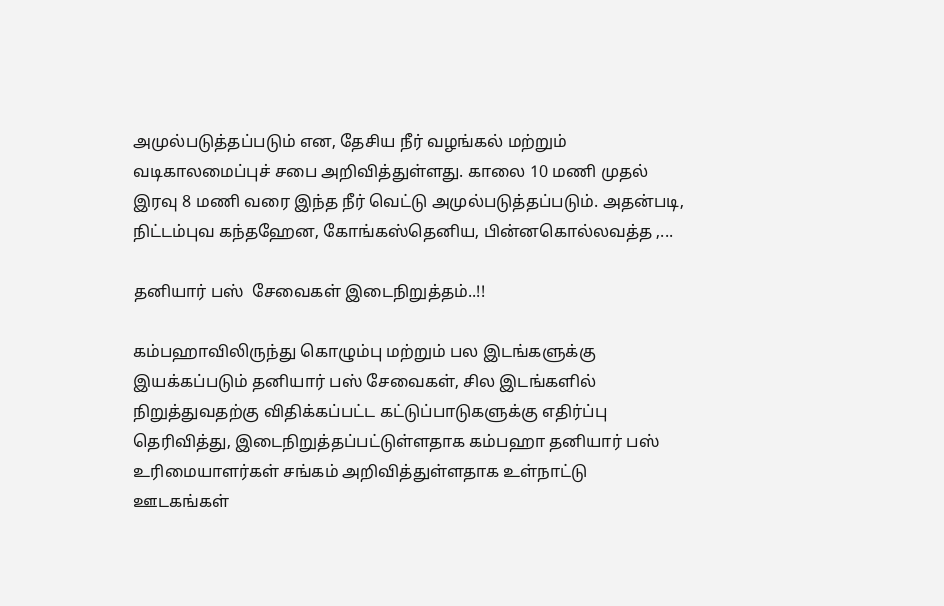அமுல்படுத்தப்படும் என, தேசிய நீர் வழங்கல் மற்றும் வடிகாலமைப்புச் சபை அறிவித்துள்ளது. காலை 10 மணி முதல் இரவு 8 மணி வரை இந்த நீர் வெட்டு அமுல்படுத்தப்படும். அதன்படி, நிட்டம்புவ கந்தஹேன, கோங்கஸ்தெனிய, பின்னகொல்லவத்த ,...

தனியார் பஸ்  சேவைகள் இடைநிறுத்தம்..!!

கம்பஹாவிலிருந்து கொழும்பு மற்றும் பல இடங்களுக்கு இயக்கப்படும் தனியார் பஸ் சேவைகள், சில இடங்களில் நிறுத்துவதற்கு விதிக்கப்பட்ட கட்டுப்பாடுகளுக்கு எதிர்ப்பு தெரிவித்து, இடைநிறுத்தப்பட்டுள்ளதாக கம்பஹா தனியார் பஸ்  உரிமையாளர்கள் சங்கம் அறிவித்துள்ளதாக உள்நாட்டு ஊடகங்கள்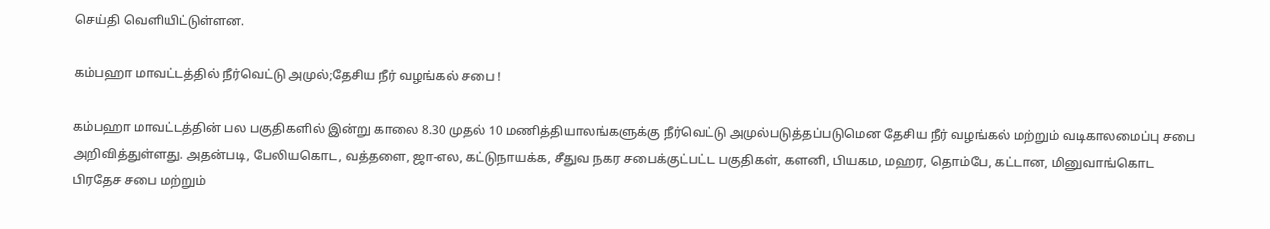செய்தி வெளியிட்டுள்ளன.

கம்பஹா மாவட்டத்தில் நீர்வெட்டு அமுல்;தேசிய நீர் வழங்கல் சபை !

கம்பஹா மாவட்டத்தின் பல பகுதிகளில் இன்று காலை 8.30 முதல் 10 மணித்தியாலங்களுக்கு நீர்வெட்டு அமுல்படுத்தப்படுமென தேசிய நீர் வழங்கல் மற்றும் வடிகாலமைப்பு சபை அறிவித்துள்ளது. அதன்படி, பேலியகொட, வத்தளை, ஜா-எல, கட்டுநாயக்க, சீதுவ நகர சபைக்குட்பட்ட பகுதிகள், களனி, பியகம, மஹர, தொம்பே, கட்டான, மினுவாங்கொட பிரதேச சபை மற்றும்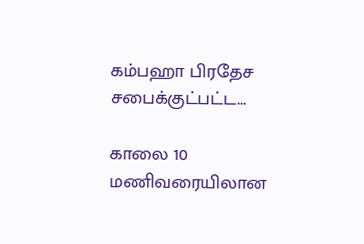கம்பஹா பிரதேச சபைக்குட்பட்ட...

காலை 10 மணிவரையிலான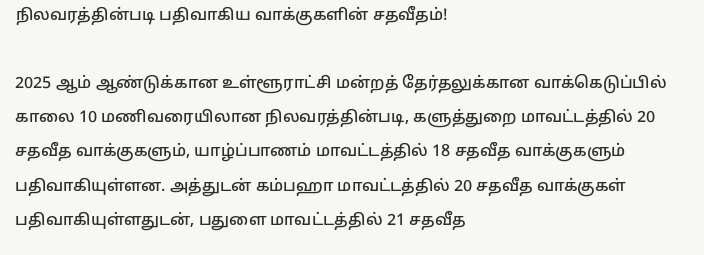நிலவரத்தின்படி பதிவாகிய வாக்குகளின் சதவீதம்!

2025 ஆம் ஆண்டுக்கான உள்ளூராட்சி மன்றத் தேர்தலுக்கான வாக்கெடுப்பில் காலை 10 மணிவரையிலான நிலவரத்தின்படி, களுத்துறை மாவட்டத்தில் 20 சதவீத வாக்குகளும், யாழ்ப்பாணம் மாவட்டத்தில் 18 சதவீத வாக்குகளும் பதிவாகியுள்ளன. அத்துடன் கம்பஹா மாவட்டத்தில் 20 சதவீத வாக்குகள் பதிவாகியுள்ளதுடன், பதுளை மாவட்டத்தில் 21 சதவீத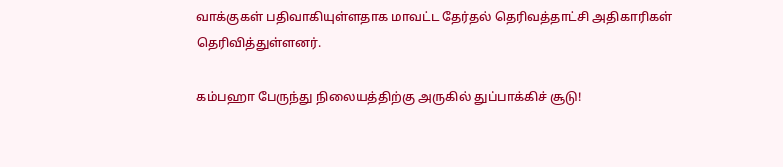வாக்குகள் பதிவாகியுள்ளதாக மாவட்ட தேர்தல் தெரிவத்தாட்சி அதிகாரிகள் தெரிவித்துள்ளனர்.

கம்பஹா பேருந்து நிலையத்திற்கு அருகில் துப்பாக்கிச் சூடு!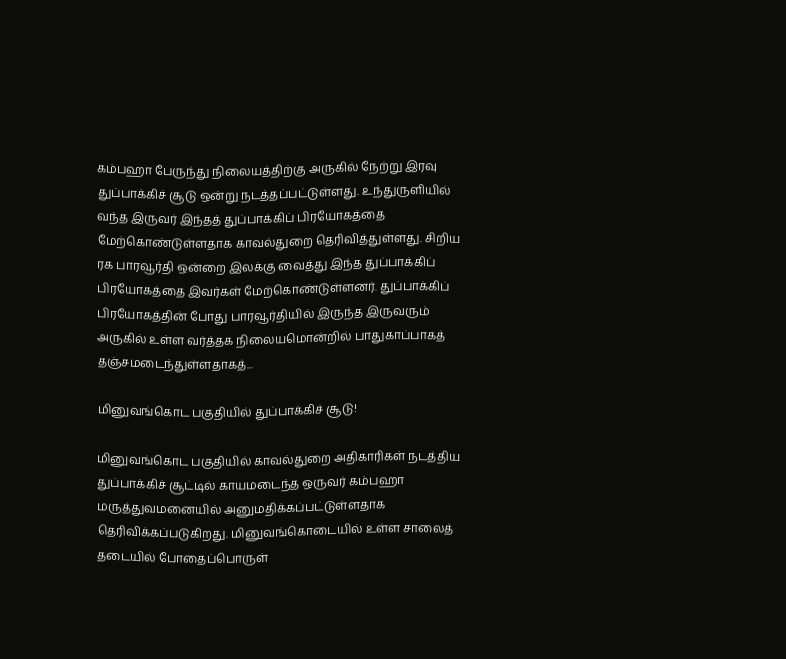கம்பஹா பேருந்து நிலையத்திற்கு அருகில் நேற்று இரவு துப்பாக்கிச் சூடு ஒன்று நடத்தப்பட்டுள்ளது. உந்துருளியில் வந்த இருவர் இந்தத் துப்பாக்கிப் பிரயோகத்தை மேற்கொண்டுள்ளதாக காவல்துறை தெரிவித்துள்ளது. சிறிய ரக பாரவூர்தி ஒன்றை இலக்கு வைத்து இந்த துப்பாக்கிப் பிரயோகத்தை இவர்கள் மேற்கொண்டுள்ளனர். துப்பாக்கிப் பிரயோகத்தின் போது பாரவூர்தியில் இருந்த இருவரும் அருகில் உள்ள வர்த்தக நிலையமொன்றில் பாதுகாப்பாகத் தஞ்சமடைந்துள்ளதாகத்...

மினுவங்கொட பகுதியில் துப்பாக்கிச் சூடு!

மினுவங்கொட பகுதியில் காவல்துறை அதிகாரிகள் நடத்திய துப்பாக்கிச் சூட்டில் காயமடைந்த ஒருவர் கம்பஹா மருத்துவமனையில் அனுமதிக்கப்பட்டுள்ளதாக தெரிவிக்கப்படுகிறது. மினுவங்கொடையில் உள்ள சாலைத் தடையில் போதைப்பொருள்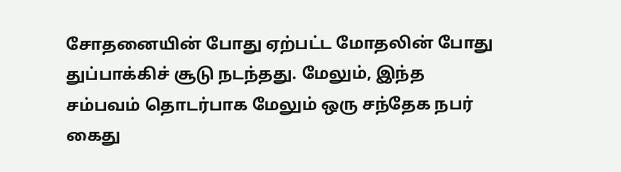சோதனையின் போது ஏற்பட்ட மோதலின் போது துப்பாக்கிச் சூடு நடந்தது. மேலும், இந்த சம்பவம் தொடர்பாக மேலும் ஒரு சந்தேக நபர் கைது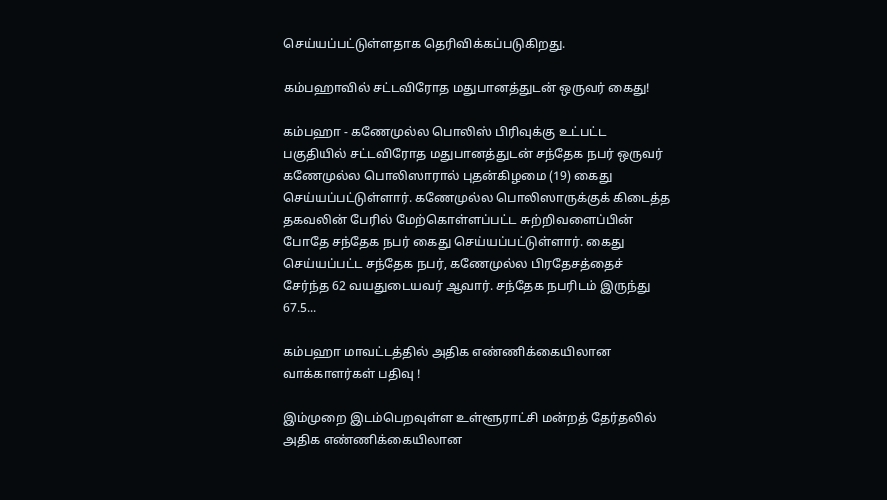செய்யப்பட்டுள்ளதாக தெரிவிக்கப்படுகிறது.

கம்பஹாவில் சட்டவிரோத மதுபானத்துடன் ஒருவர் கைது!

கம்பஹா - கணேமுல்ல பொலிஸ் பிரிவுக்கு உட்பட்ட பகுதியில் சட்டவிரோத மதுபானத்துடன் சந்தேக நபர் ஒருவர் கணேமுல்ல பொலிஸாரால் புதன்கிழமை (19) கைது செய்யப்பட்டுள்ளார். கணேமுல்ல பொலிஸாருக்குக் கிடைத்த தகவலின் பேரில் மேற்கொள்ளப்பட்ட சுற்றிவளைப்பின் போதே சந்தேக நபர் கைது செய்யப்பட்டுள்ளார். கைது செய்யப்பட்ட சந்தேக நபர், கணேமுல்ல பிரதேசத்தைச் சேர்ந்த 62 வயதுடையவர் ஆவார். சந்தேக நபரிடம் இருந்து 67.5...

கம்பஹா மாவட்டத்தில் அதிக எண்ணிக்கையிலான வாக்காளர்கள் பதிவு !

இம்முறை இடம்பெறவுள்ள உள்ளூராட்சி மன்றத் தேர்தலில் அதிக எண்ணிக்கையிலான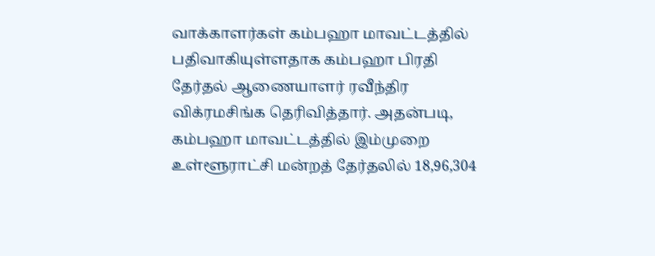வாக்காளர்கள் கம்பஹா மாவட்டத்தில் பதிவாகியுள்ளதாக கம்பஹா பிரதி தேர்தல் ஆணையாளர் ரவீந்திர விக்ரமசிங்க தெரிவித்தார். அதன்படி, கம்பஹா மாவட்டத்தில் இம்முறை உள்ளூராட்சி மன்றத் தேர்தலில் 18,96,304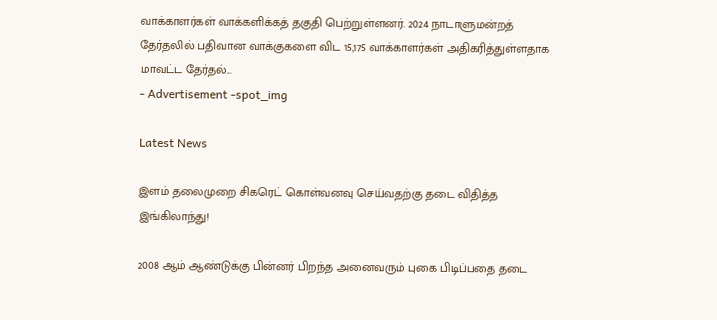வாக்காளர்கள் வாக்களிக்கத் தகுதி பெற்றுள்ளனர். 2024 நாடாளுமன்றத் தேர்தலில் பதிவான வாக்குகளை விட 15,175 வாக்காளர்கள் அதிகரித்துள்ளதாக மாவட்ட தேர்தல்...
- Advertisement -spot_img

Latest News

இளம் தலைமுறை சிகரெட் கொள்வனவு செய்வதற்கு தடை விதித்த இங்கிலாந்து!

2008 ஆம் ஆண்டுக்கு பின்னர் பிறந்த அனைவரும் புகை பிடிப்பதை தடை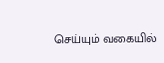செய்யும் வகையில்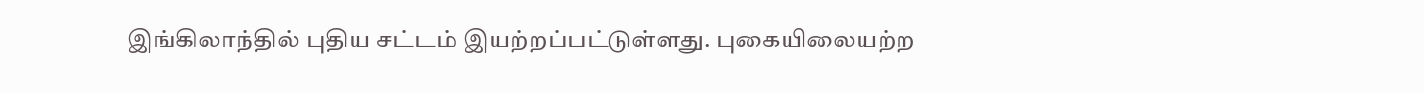இங்கிலாந்தில் புதிய சட்டம் இயற்றப்பட்டுள்ளது. புகையிலையற்ற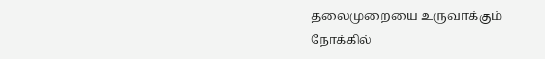தலைமுறையை உருவாக்கும் நோக்கில்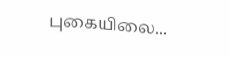புகையிலை...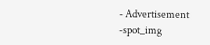- Advertisement -spot_img